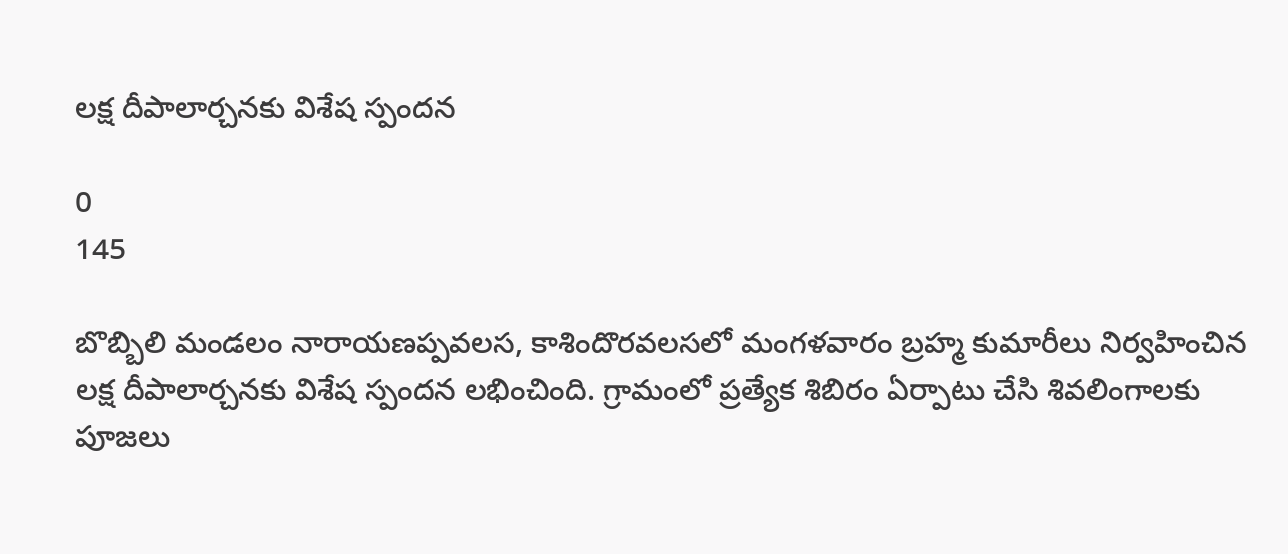లక్ష దీపాలార్చనకు విశేష స్పందన

0
145

బొబ్బిలి మండలం నారాయణప్పవలస, కాశిందొరవలసలో మంగళవారం బ్రహ్మ కుమారీలు నిర్వహించిన లక్ష దీపాలార్చనకు విశేష స్పందన లభించింది. గ్రామంలో ప్రత్యేక శిబిరం ఏర్పాటు చేసి శివలింగాలకు పూజలు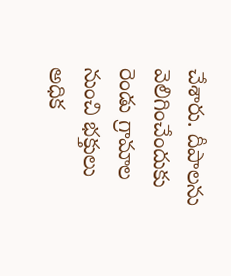చేశారు. దీపాలను వెలిగించేందుకు రెండు గ్రామాల నుంచి భక్తులు అధిక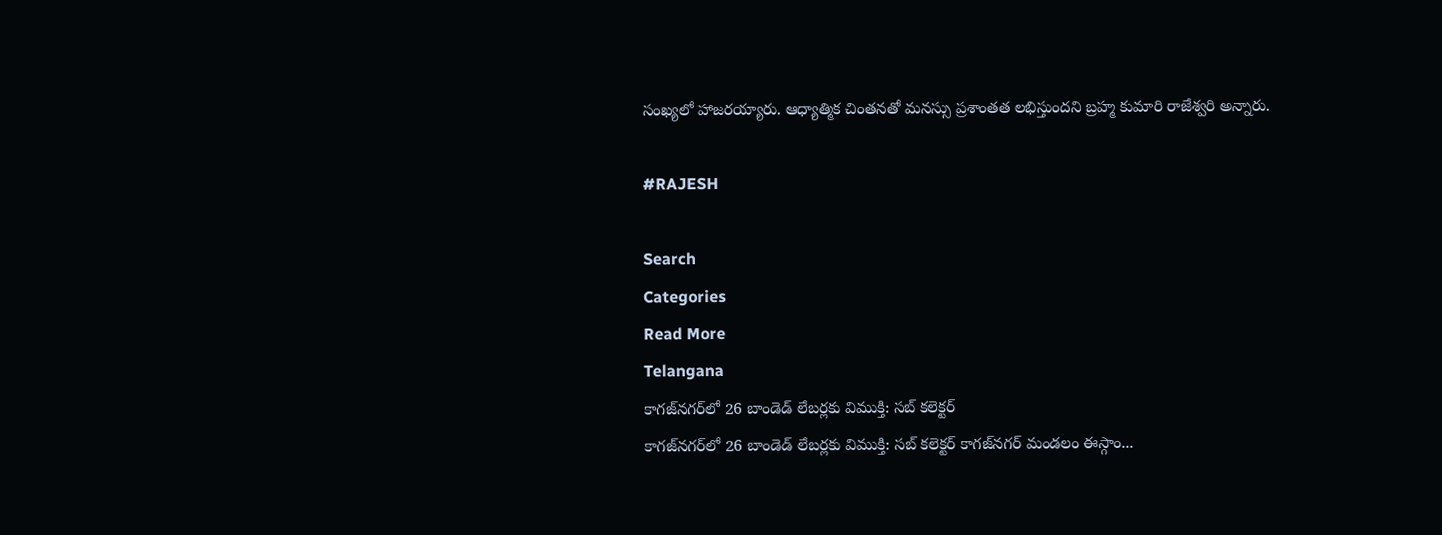సంఖ్యలో హాజరయ్యారు. ఆధ్యాత్మిక చింతనతో మనస్సు ప్రశాంతత లభిస్తుందని బ్రహ్మ కుమారి రాజేశ్వరి అన్నారు.

#RAJESH

Search
Categories
Read More
Telangana
కాగజ్‌నగర్‌లో 26 బాండెడ్ లేబర్లకు విముక్తి: సబ్ కలెక్టర్
కాగజ్‌నగర్‌లో 26 బాండెడ్ లేబర్లకు విముక్తి: సబ్ కలెక్టర్ కాగజ్‌నగర్ మండలం ఈస్గాం...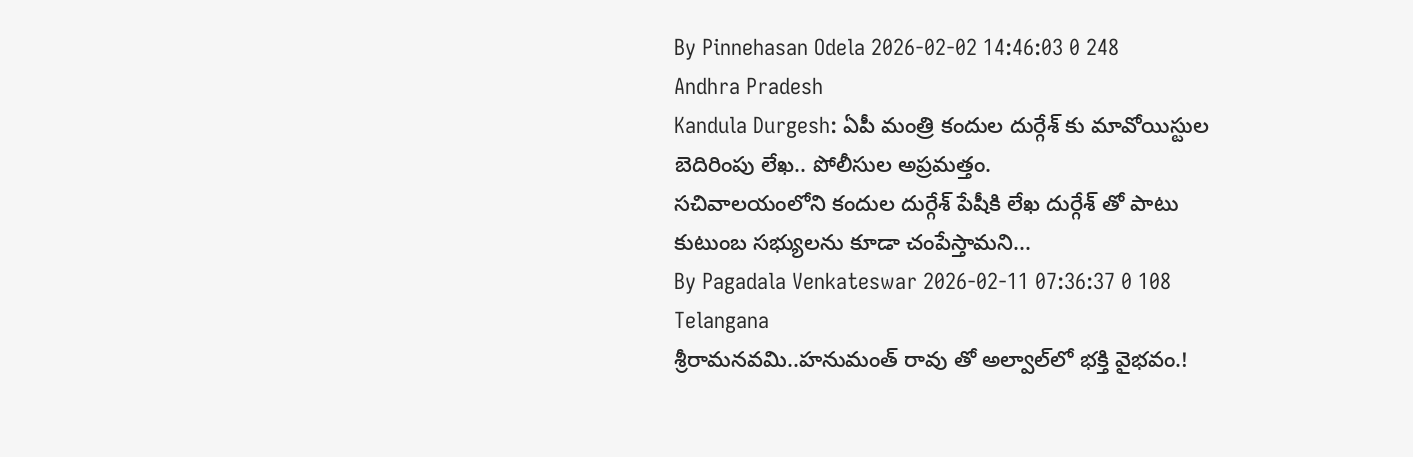By Pinnehasan Odela 2026-02-02 14:46:03 0 248
Andhra Pradesh
Kandula Durgesh: ఏపీ మంత్రి కందుల దుర్గేశ్ కు మావోయిస్టుల బెదిరింపు లేఖ.. పోలీసుల అప్రమత్తం.
సచివాలయంలోని కందుల దుర్గేశ్ పేషీకి లేఖ దుర్గేశ్ తో పాటు కుటుంబ సభ్యులను కూడా చంపేస్తామని...
By Pagadala Venkateswar 2026-02-11 07:36:37 0 108
Telangana
శ్రీరామనవమి..హనుమంత్ రావు తో అల్వాల్‌లో భక్తి వైభవం.!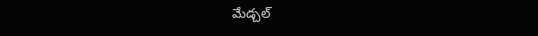మేడ్చల్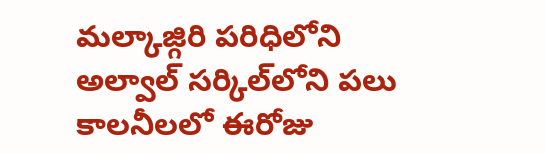మల్కాజ్గిరి పరిధిలోని అల్వాల్ సర్కిల్‌లోని పలు కాలనీలలో ఈరోజు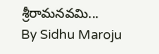శ్రీరామనవమి...
By Sidhu Maroju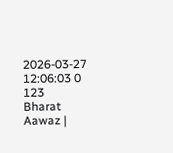2026-03-27 12:06:03 0 123
Bharat Aawaz |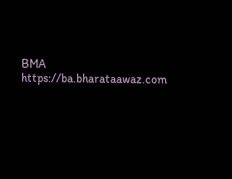BMA https://ba.bharataawaz.com